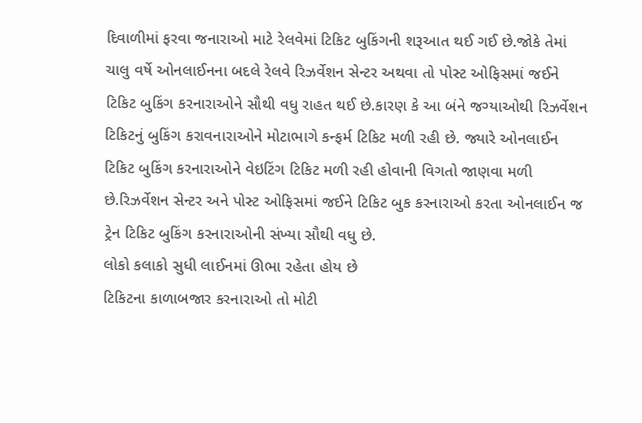દિવાળીમાં ફરવા જનારાઓ માટે રેલવેમાં ટિકિટ બુકિંગની શરૂઆત થઈ ગઈ છે.જોકે તેમાં ચાલુ વર્ષે ઓનલાઈનના બદલે રેલવે રિઝર્વેશન સેન્ટર અથવા તો પોસ્ટ ઓફિસમાં જઈને ટિકિટ બુકિંગ કરનારાઓને સૌથી વધુ રાહત થઈ છે.કારણ કે આ બંને જગ્યાઓથી રિઝર્વેશન ટિકિટનું બુકિંગ કરાવનારાઓને મોટાભાગે કન્ફર્મ ટિકિટ મળી રહી છે. જ્યારે ઓનલાઈન ટિકિટ બુકિંગ કરનારાઓને વેઇટિંગ ટિકિટ મળી રહી હોવાની વિગતો જાણવા મળી છે.રિઝર્વેશન સેન્ટર અને પોસ્ટ ઓફિસમાં જઈને ટિકિટ બુક કરનારાઓ કરતા ઓનલાઈન જ ટ્રેન ટિકિટ બુકિંગ કરનારાઓની સંખ્યા સૌથી વધુ છે.
લોકો કલાકો સુધી લાઈનમાં ઊભા રહેતા હોય છે
ટિકિટના કાળાબજાર કરનારાઓ તો મોટી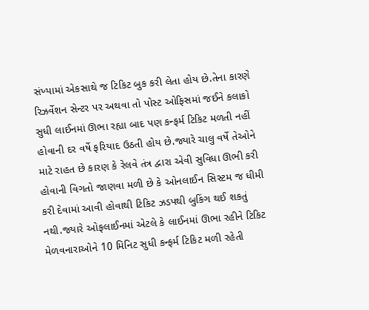સંખ્યામાં એકસાથે જ ટિકિટ બુક કરી લેતા હોય છે.તેના કારણે રિઝર્વેશન સેન્ટર પર અથવા તો પોસ્ટ ઓફિસમાં જઈને કલાકો સુધી લાઈનમાં ઊભા રહ્યા બાદ પણ કન્ફર્મ ટિકિટ મળતી નહીં હોવાની દર વર્ષે ફરિયાદ ઉઠતી હોય છે.જ્યારે ચાલુ વર્ષે તેઓને માટે રાહત છે કારણ કે રેલવે તંત્ર દ્વારા એવી સુવિધા ઊભી કરી હોવાની વિગતો જાણવા મળી છે કે ઓનલાઈન સિસ્ટમ જ ધીમી કરી દેવામાં આવી હોવાથી ટિકિટ ઝડપથી બુકિંગ થઈ શકતું નથી.જ્યારે ઓફલાઈનમાં એટલે કે લાઈનમાં ઊભા રહીને ટિકિટ મેળવનારાઓને 10 મિનિટ સુધી કન્ફર્મ ટિકિટ મળી રહેતી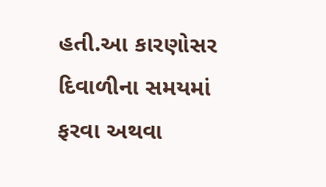હતી.આ કારણોસર દિવાળીના સમયમાં ફરવા અથવા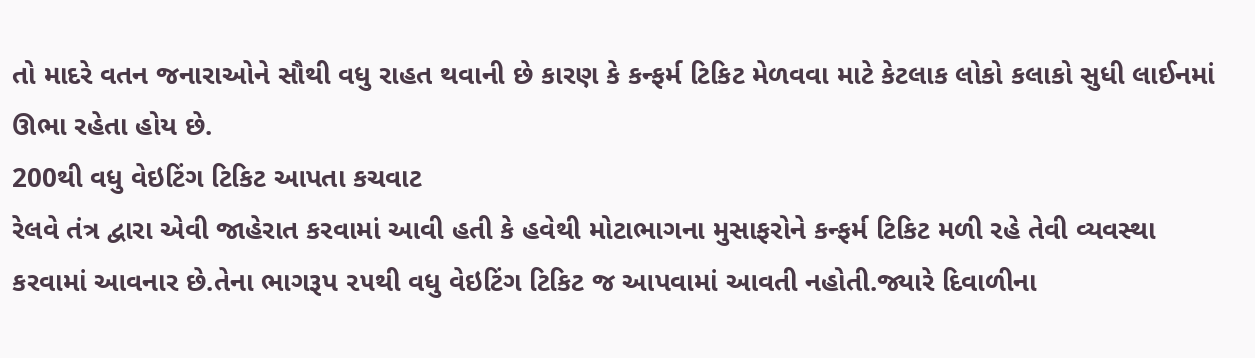તો માદરે વતન જનારાઓને સૌથી વધુ રાહત થવાની છે કારણ કે કન્ફર્મ ટિકિટ મેળવવા માટે કેટલાક લોકો કલાકો સુધી લાઈનમાં ઊભા રહેતા હોય છે.
200થી વધુ વેઇટિંગ ટિકિટ આપતા કચવાટ
રેલવે તંત્ર દ્વારા એવી જાહેરાત કરવામાં આવી હતી કે હવેથી મોટાભાગના મુસાફરોને કન્ફર્મ ટિકિટ મળી રહે તેવી વ્યવસ્થા કરવામાં આવનાર છે.તેના ભાગરૂપ ૨૫થી વધુ વેઇટિંગ ટિકિટ જ આપવામાં આવતી નહોતી.જ્યારે દિવાળીના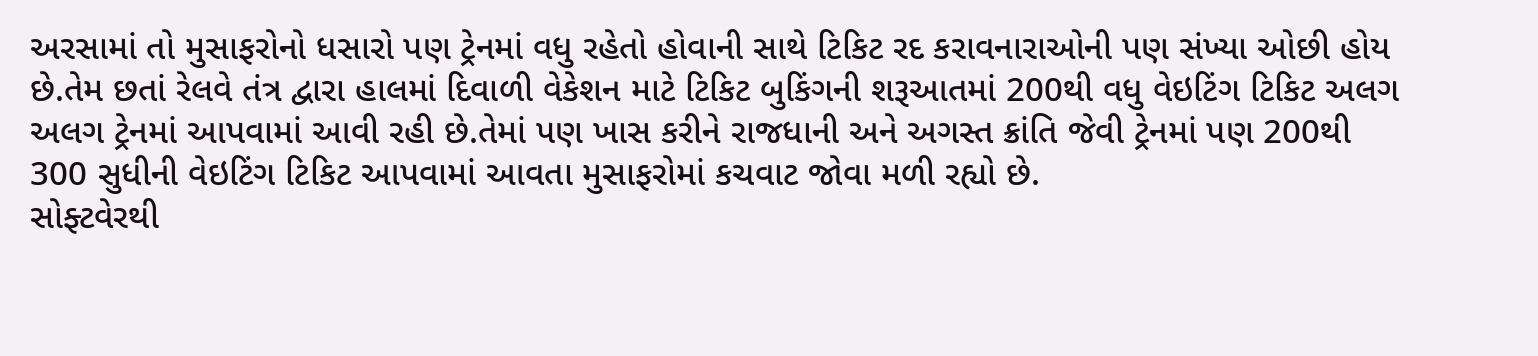અરસામાં તો મુસાફરોનો ધસારો પણ ટ્રેનમાં વધુ રહેતો હોવાની સાથે ટિકિટ રદ કરાવનારાઓની પણ સંખ્યા ઓછી હોય છે.તેમ છતાં રેલવે તંત્ર દ્વારા હાલમાં દિવાળી વેકેશન માટે ટિકિટ બુકિંગની શરૂઆતમાં 200થી વધુ વેઇટિંગ ટિકિટ અલગ અલગ ટ્રેનમાં આપવામાં આવી રહી છે.તેમાં પણ ખાસ કરીને રાજધાની અને અગસ્ત ક્રાંતિ જેવી ટ્રેનમાં પણ 200થી 300 સુધીની વેઇટિંગ ટિકિટ આપવામાં આવતા મુસાફરોમાં કચવાટ જોવા મળી રહ્યો છે.
સોફ્ટવેરથી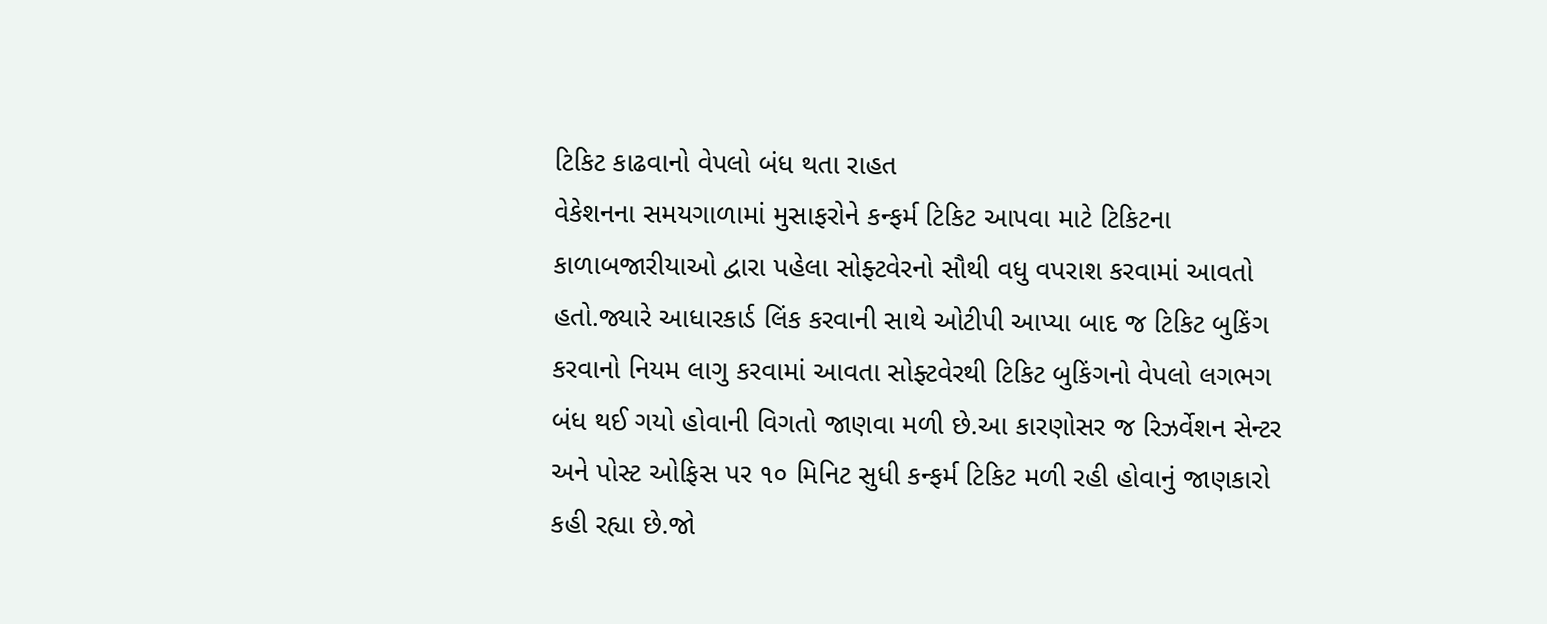ટિકિટ કાઢવાનો વેપલો બંધ થતા રાહત
વેકેશનના સમયગાળામાં મુસાફરોને કન્ફર્મ ટિકિટ આપવા માટે ટિકિટના કાળાબજારીયાઓ દ્વારા પહેલા સોફ્ટવેરનો સૌથી વધુ વપરાશ કરવામાં આવતો હતો.જ્યારે આધારકાર્ડ લિંક કરવાની સાથે ઓટીપી આપ્યા બાદ જ ટિકિટ બુકિંગ કરવાનો નિયમ લાગુ કરવામાં આવતા સોફ્ટવેરથી ટિકિટ બુકિંગનો વેપલો લગભગ બંધ થઈ ગયો હોવાની વિગતો જાણવા મળી છે.આ કારણોસર જ રિઝર્વેશન સેન્ટર અને પોસ્ટ ઓફિસ પર ૧૦ મિનિટ સુધી કન્ફર્મ ટિકિટ મળી રહી હોવાનું જાણકારો કહી રહ્યા છે.જો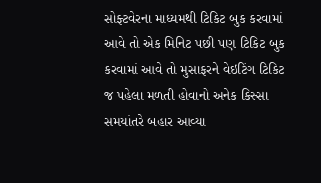સોફ્ટવેરના માધ્યમથી ટિકિટ બુક કરવામાં આવે તો એક મિનિટ પછી પણ ટિકિટ બુક કરવામાં આવે તો મુસાફરને વેઇટિંગ ટિકિટ જ પહેલા મળતી હોવાનો અનેક કિસ્સા સમયાંતરે બહાર આવ્યા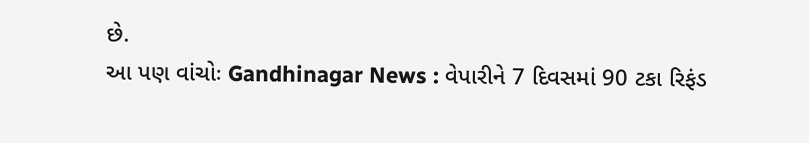છે.
આ પણ વાંચોઃ Gandhinagar News : વેપારીને 7 દિવસમાં 90 ટકા રિફંડ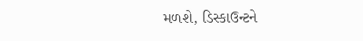મળશે, ડિસ્કાઉન્ટને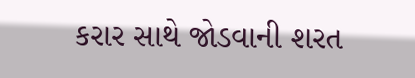કરાર સાથે જોડવાની શરત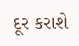દૂર કરાશે